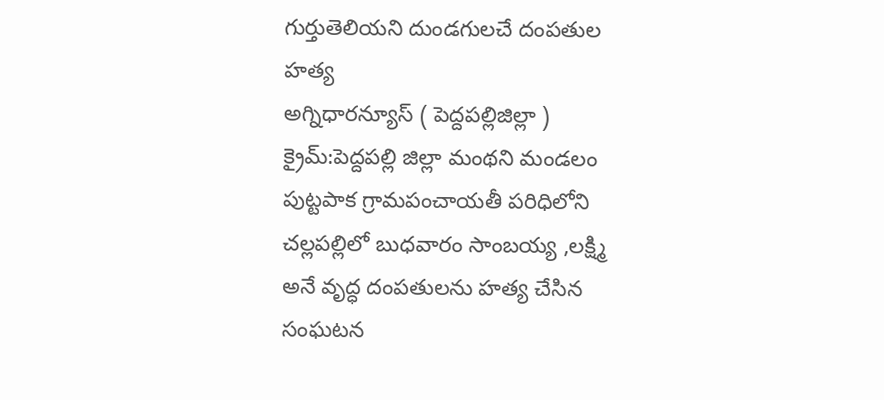గుర్తుతెలియని దుండగులచే దంపతుల హత్య
అగ్నిధారన్యూస్ ( పెద్దపల్లిజిల్లా ) క్రైమ్:పెద్దపల్లి జిల్లా మంథని మండలం పుట్టపాక గ్రామపంచాయతీ పరిధిలోని చల్లపల్లిలో బుధవారం సాంబయ్య ,లక్ష్మి అనే వృద్ధ దంపతులను హత్య చేసిన సంఘటన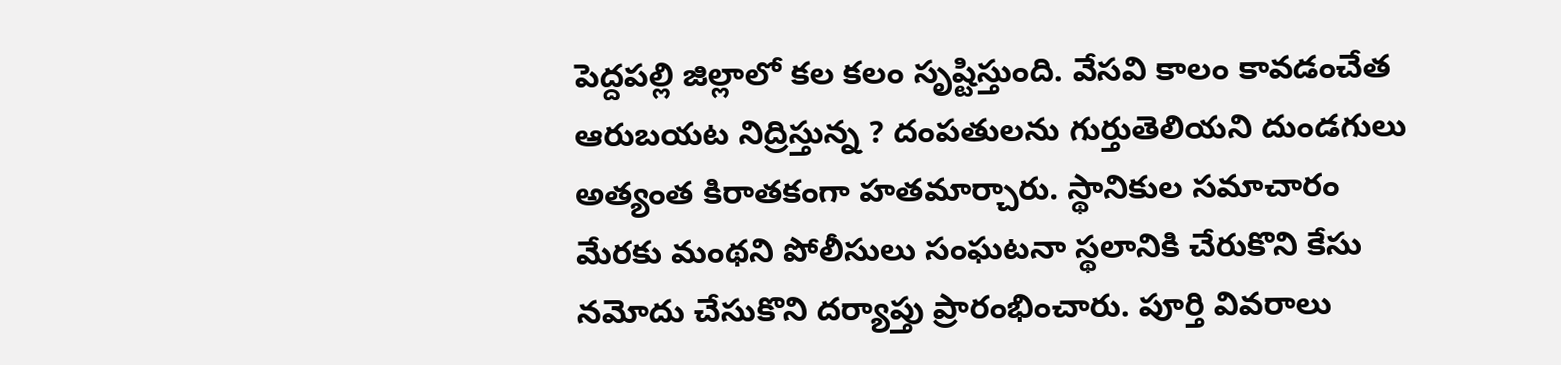పెద్దపల్లి జిల్లాలో కల కలం సృష్టిస్తుంది. వేసవి కాలం కావడంచేత ఆరుబయట నిద్రిస్తున్న ? దంపతులను గుర్తుతెలియని దుండగులు అత్యంత కిరాతకంగా హతమార్చారు. స్థానికుల సమాచారం మేరకు మంథని పోలీసులు సంఘటనా స్థలానికి చేరుకొని కేసు నమోదు చేసుకొని దర్యాప్తు ప్రారంభించారు. పూర్తి వివరాలు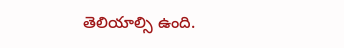తెలియాల్సి ఉంది.